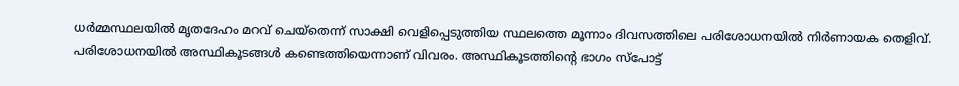ധർമ്മസ്ഥലയിൽ മൃതദേഹം മറവ് ചെയ്തെന്ന് സാക്ഷി വെളിപ്പെടുത്തിയ സ്ഥലത്തെ മൂന്നാം ദിവസത്തിലെ പരിശോധനയിൽ നിർണായക തെളിവ്. പരിശോധനയിൽ അസ്ഥികൂടങ്ങള്‍ കണ്ടെത്തിയെന്നാണ് വിവരം. അസ്ഥികൂടത്തിൻ്റെ ഭാഗം സ്പോട്ട്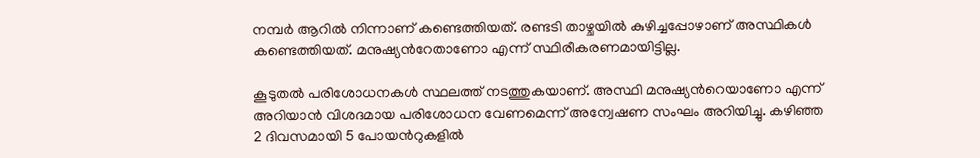നമ്പർ ആറിൽ നിന്നാണ് കണ്ടെത്തിയത്. രണ്ടടി താഴ്ചയില്‍ കുഴിച്ചപ്പോഴാണ് അസ്ഥികള്‍ കണ്ടെത്തിയത്. മനുഷ്യന്‍റേതാണോ എന്ന് സ്ഥിരീകരണമായിട്ടില്ല.

കൂടുതല്‍ പരിശോധനകള്‍ സ്ഥലത്ത് നടത്തുകയാണ്. അസ്ഥി മനുഷ്യന്‍റെയാണോ എന്ന് അറിയാന്‍ വിശദമായ പരിശോധന വേണമെന്ന് അന്വേഷണ സംഘം അറിയിച്ചു. കഴിഞ്ഞ 2 ദിവസമായി 5 പോയന്‍റുകളിൽ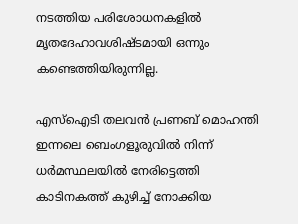നടത്തിയ പരിശോധനകളിൽ മൃതദേഹാവശിഷ്ടമായി ഒന്നും കണ്ടെത്തിയിരുന്നില്ല.

എസ്ഐടി തലവൻ പ്രണബ് മൊഹന്തി ഇന്നലെ ബെംഗളൂരുവിൽ നിന്ന് ധർമസ്ഥലയിൽ നേരിട്ടെത്തി കാടിനകത്ത് കുഴിച്ച് നോക്കിയ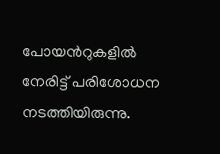പോയന്‍റുകളിൽ നേരിട്ട് പരിശോധന നടത്തിയിരുന്നു.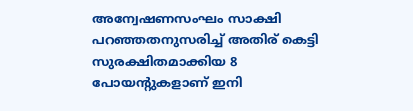അന്വേഷണസംഘം സാക്ഷി പറഞ്ഞതനുസരിച്ച് അതിര് കെട്ടി സുരക്ഷിതമാക്കിയ 8 പോയന്‍റുകളാണ് ഇനി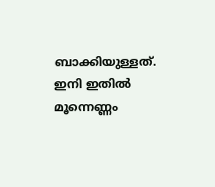ബാക്കിയുള്ളത്. ഇനി ഇതിൽ മൂന്നെണ്ണം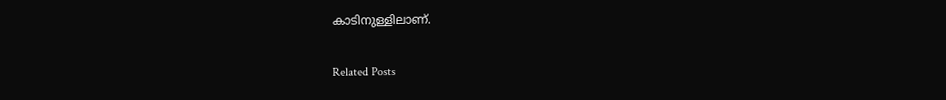കാടിനുള്ളിലാണ്.

Related Posts